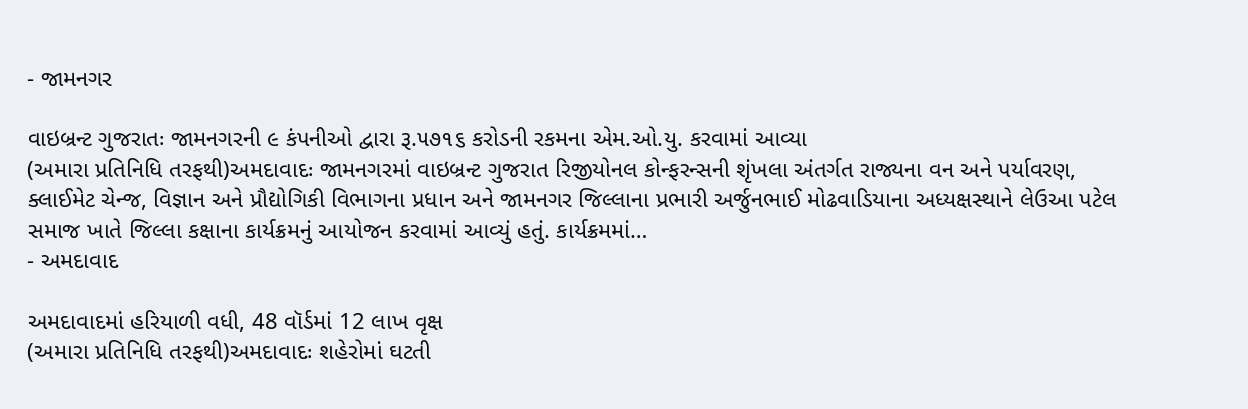- જામનગર

વાઇબ્રન્ટ ગુજરાતઃ જામનગરની ૯ કંપનીઓ દ્વારા રૂ.૫૭૧૬ કરોડની રકમના એમ.ઓ.યુ. કરવામાં આવ્યા
(અમારા પ્રતિનિધિ તરફથી)અમદાવાદઃ જામનગરમાં વાઇબ્રન્ટ ગુજરાત રિજીયોનલ કોન્ફરન્સની શૃંખલા અંતર્ગત રાજ્યના વન અને પર્યાવરણ, ક્લાઈમેટ ચેન્જ, વિજ્ઞાન અને પ્રૌદ્યોગિકી વિભાગના પ્રધાન અને જામનગર જિલ્લાના પ્રભારી અર્જુનભાઈ મોઢવાડિયાના અધ્યક્ષસ્થાને લેઉઆ પટેલ સમાજ ખાતે જિલ્લા કક્ષાના કાર્યક્રમનું આયોજન કરવામાં આવ્યું હતું. કાર્યક્રમમાં…
- અમદાવાદ

અમદાવાદમાં હરિયાળી વધી, 48 વૉર્ડમાં 12 લાખ વૃક્ષ
(અમારા પ્રતિનિધિ તરફથી)અમદાવાદઃ શહેરોમાં ઘટતી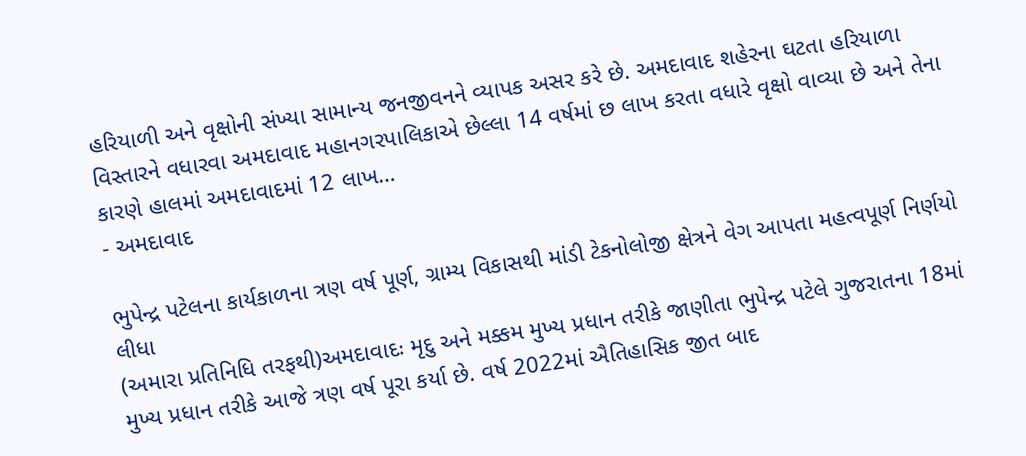હરિયાળી અને વૃક્ષોની સંખ્યા સામાન્ય જનજીવનને વ્યાપક અસર કરે છે. અમદાવાદ શહેરના ઘટતા હરિયાળા વિસ્તારને વધારવા અમદાવાદ મહાનગરપાલિકાએ છેલ્લા 14 વર્ષમાં છ લાખ કરતા વધારે વૃક્ષો વાવ્યા છે અને તેના કારણે હાલમાં અમદાવાદમાં 12 લાખ…
- અમદાવાદ

ભુપેન્દ્ર પટેલના કાર્યકાળના ત્રણ વર્ષ પૂર્ણ, ગ્રામ્ય વિકાસથી માંડી ટેકનોલોજી ક્ષેત્રને વેગ આપતા મહત્વપૂર્ણ નિર્ણયો લીધા
(અમારા પ્રતિનિધિ તરફથી)અમદાવાદઃ મૃદુ અને મક્કમ મુખ્ય પ્રધાન તરીકે જાણીતા ભુપેન્દ્ર પટેલે ગુજરાતના 18માં મુખ્ય પ્રધાન તરીકે આજે ત્રણ વર્ષ પૂરા કર્યા છે. વર્ષ 2022માં ઐતિહાસિક જીત બાદ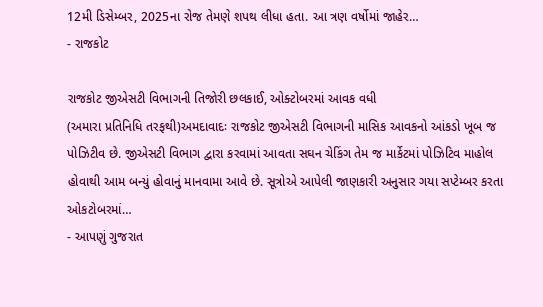12મી ડિસેમ્બર, 2025ના રોજ તેમણે શપથ લીધા હતા. આ ત્રણ વર્ષોમાં જાહેર…
- રાજકોટ

રાજકોટ જીએસટી વિભાગની તિજોરી છલકાઈ, ઓક્ટોબરમાં આવક વધી
(અમારા પ્રતિનિધિ તરફથી)અમદાવાદઃ રાજકોટ જીએસટી વિભાગની માસિક આવકનો આંકડો ખૂબ જ પોઝિટીવ છે. જીએસટી વિભાગ દ્વારા કરવામાં આવતા સઘન ચેકિંગ તેમ જ માર્કેટમાં પોઝિટિવ માહોલ હોવાથી આમ બન્યું હોવાનું માનવામા આવે છે. સૂત્રોએ આપેલી જાણકારી અનુસાર ગયા સપ્ટેમ્બર કરતા ઓકટોબરમાં…
- આપણું ગુજરાત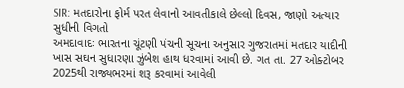SIR: મતદારોના ફોર્મ પરત લેવાનો આવતીકાલે છેલ્લો દિવસ, જાણો અત્યાર સુધીની વિગતો
અમદાવાદઃ ભારતના ચૂંટણી પંચની સૂચના અનુસાર ગુજરાતમાં મતદાર યાદીની ખાસ સઘન સુધારણા ઝુંબેશ હાથ ધરવામાં આવી છે. ગત તા. 27 ઓક્ટોબર 2025થી રાજ્યભરમાં શરૂ કરવામાં આવેલી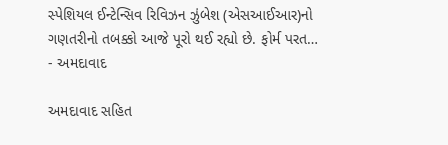સ્પેશિયલ ઈન્ટેન્સિવ રિવિઝન ઝુંબેશ (એસઆઈઆર)નો ગણતરીનો તબક્કો આજે પૂરો થઈ રહ્યો છે. ફોર્મ પરત…
- અમદાવાદ

અમદાવાદ સહિત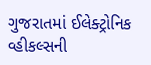ગુજરાતમાં ઈલેક્ટ્રોનિક વ્હીકલ્સની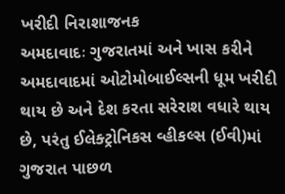ખરીદી નિરાશાજનક
અમદાવાદઃ ગુજરાતમાં અને ખાસ કરીને અમદાવાદમાં ઓટોમોબાઈલ્સની ધૂમ ખરીદી થાય છે અને દેશ કરતા સરેરાશ વધારે થાય છે, પરંતુ ઈલેક્ટ્રોનિકસ વ્હીકલ્સ (ઈવી)માં ગુજરાત પાછળ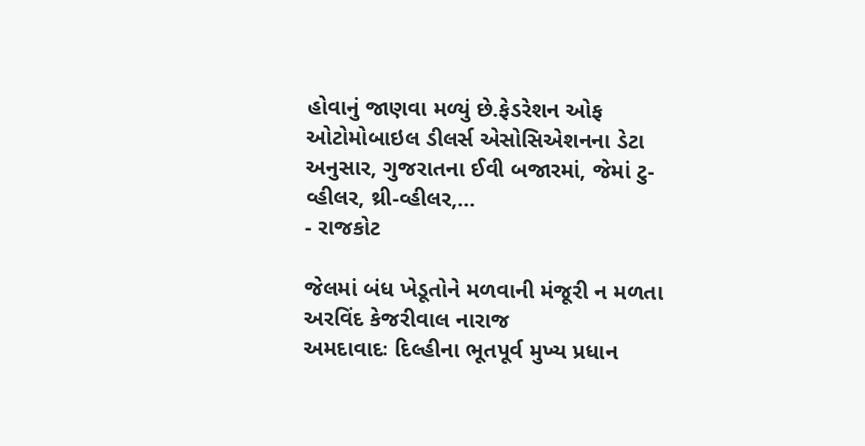હોવાનું જાણવા મળ્યું છે.ફેડરેશન ઓફ ઓટોમોબાઇલ ડીલર્સ એસોસિએશનના ડેટા અનુસાર, ગુજરાતના ઈવી બજારમાં, જેમાં ટુ-વ્હીલર, થ્રી-વ્હીલર,…
- રાજકોટ

જેલમાં બંધ ખેડૂતોને મળવાની મંજૂરી ન મળતા અરવિંદ કેજરીવાલ નારાજ
અમદાવાદઃ દિલ્હીના ભૂતપૂર્વ મુખ્ય પ્રધાન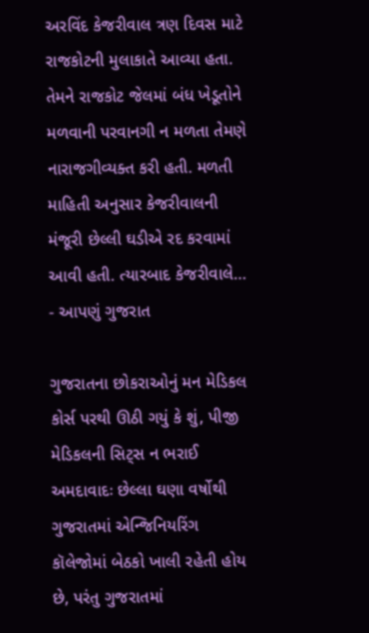અરવિંદ કેજરીવાલ ત્રણ દિવસ માટે રાજકોટની મુલાકાતે આવ્યા હતા. તેમને રાજકોટ જેલમાં બંધ ખેડૂતોને મળવાની પરવાનગી ન મળતા તેમણે નારાજગીવ્યક્ત કરી હતી. મળતી માહિતી અનુસાર કેજરીવાલની મંજૂરી છેલ્લી ઘડીએ રદ કરવામાં આવી હતી. ત્યારબાદ કેજરીવાલે…
- આપણું ગુજરાત

ગુજરાતના છોકરાઓનું મન મેડિકલ કોર્સ પરથી ઊઠી ગયું કે શું, પીજી મેડિકલની સિટ્સ ન ભરાઈ
અમદાવાદઃ છેલ્લા ઘણા વર્ષોથી ગુજરાતમાં એન્જિનિયરિંગ કૉલેજોમાં બેઠકો ખાલી રહેતી હોય છે, પરંતુ ગુજરાતમાં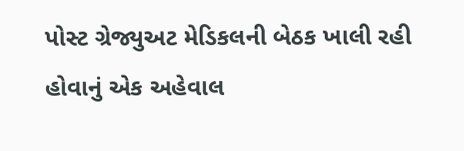પોસ્ટ ગ્રેજ્યુઅટ મેડિકલની બેઠક ખાલી રહી હોવાનું એક અહેવાલ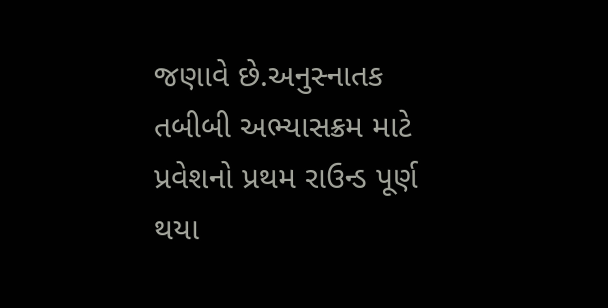જણાવે છે.અનુસ્નાતક તબીબી અભ્યાસક્રમ માટે પ્રવેશનો પ્રથમ રાઉન્ડ પૂર્ણ થયા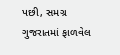પછી, સમગ્ર ગુજરાતમાં ફાળવેલ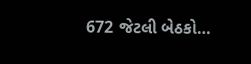672 જેટલી બેઠકો…